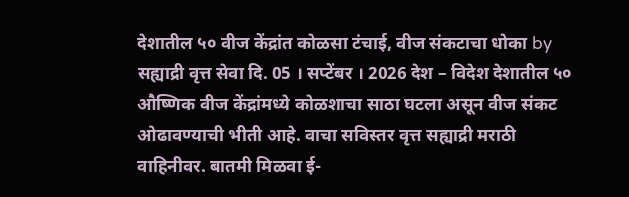देशातील ५० वीज केंद्रांत कोळसा टंचाई, वीज संकटाचा धोका by सह्याद्री वृत्त सेवा दि. 05 । सप्टेंबर । 2026 देश – विदेश देशातील ५० औष्णिक वीज केंद्रांमध्ये कोळशाचा साठा घटला असून वीज संकट ओढावण्याची भीती आहे. वाचा सविस्तर वृत्त सह्याद्री मराठी वाहिनीवर. बातमी मिळवा ई-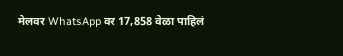मेलवर WhatsApp वर 17,858 वेळा पाहिलं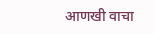आणखी वाचा